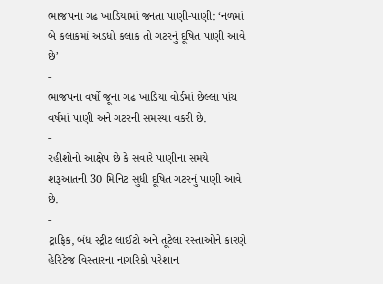ભાજપના ગઢ ખાડિયામાં જનતા પાણી-પાણી: ‘નળમાં બે કલાકમાં અડધો કલાક તો ગટરનું દૂષિત પાણી આવે છે’
-
ભાજપના વર્ષો જૂના ગઢ ખાડિયા વોર્ડમાં છેલ્લા પાંચ વર્ષમાં પાણી અને ગટરની સમસ્યા વકરી છે.
-
રહીશોનો આક્ષેપ છે કે સવારે પાણીના સમયે શરૂઆતની 30 મિનિટ સુધી દૂષિત ગટરનું પાણી આવે છે.
-
ટ્રાફિક, બંધ સ્ટ્રીટ લાઈટો અને તૂટેલા રસ્તાઓને કારણે હેરિટેજ વિસ્તારના નાગરિકો પરેશાન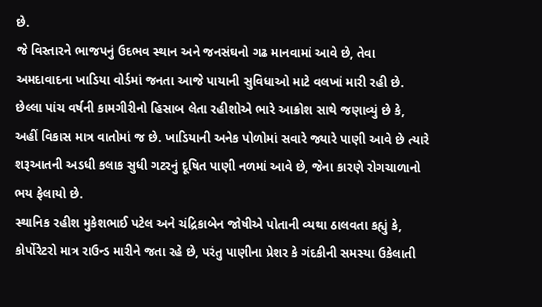છે.
જે વિસ્તારને ભાજપનું ઉદભવ સ્થાન અને જનસંઘનો ગઢ માનવામાં આવે છે, તેવા અમદાવાદના ખાડિયા વોર્ડમાં જનતા આજે પાયાની સુવિધાઓ માટે વલખાં મારી રહી છે. છેલ્લા પાંચ વર્ષની કામગીરીનો હિસાબ લેતા રહીશોએ ભારે આક્રોશ સાથે જણાવ્યું છે કે, અહીં વિકાસ માત્ર વાતોમાં જ છે. ખાડિયાની અનેક પોળોમાં સવારે જ્યારે પાણી આવે છે ત્યારે શરૂઆતની અડધી કલાક સુધી ગટરનું દૂષિત પાણી નળમાં આવે છે, જેના કારણે રોગચાળાનો ભય ફેલાયો છે.
સ્થાનિક રહીશ મુકેશભાઈ પટેલ અને ચંદ્રિકાબેન જોષીએ પોતાની વ્યથા ઠાલવતા કહ્યું કે, કોર્પોરેટરો માત્ર રાઉન્ડ મારીને જતા રહે છે, પરંતુ પાણીના પ્રેશર કે ગંદકીની સમસ્યા ઉકેલાતી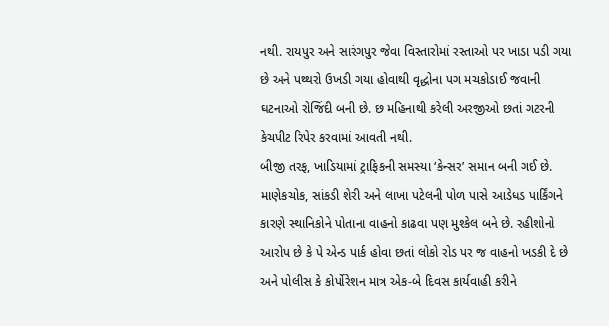નથી. રાયપુર અને સારંગપુર જેવા વિસ્તારોમાં રસ્તાઓ પર ખાડા પડી ગયા છે અને પથ્થરો ઉખડી ગયા હોવાથી વૃદ્ધોના પગ મચકોડાઈ જવાની ઘટનાઓ રોજિંદી બની છે. છ મહિનાથી કરેલી અરજીઓ છતાં ગટરની કેચપીટ રિપેર કરવામાં આવતી નથી.
બીજી તરફ, ખાડિયામાં ટ્રાફિકની સમસ્યા ‘કેન્સર’ સમાન બની ગઈ છે. માણેકચોક, સાંકડી શેરી અને લાખા પટેલની પોળ પાસે આડેધડ પાર્કિંગને કારણે સ્થાનિકોને પોતાના વાહનો કાઢવા પણ મુશ્કેલ બને છે. રહીશોનો આરોપ છે કે પે એન્ડ પાર્ક હોવા છતાં લોકો રોડ પર જ વાહનો ખડકી દે છે અને પોલીસ કે કોર્પોરેશન માત્ર એક-બે દિવસ કાર્યવાહી કરીને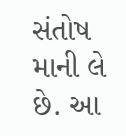સંતોષ માની લે છે. આ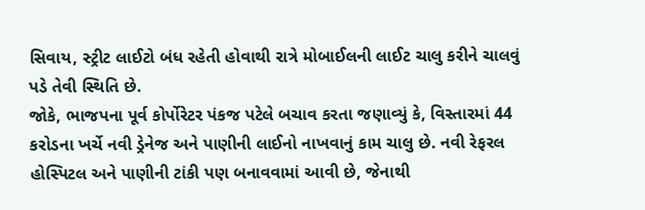સિવાય, સ્ટ્રીટ લાઈટો બંધ રહેતી હોવાથી રાત્રે મોબાઈલની લાઈટ ચાલુ કરીને ચાલવું પડે તેવી સ્થિતિ છે.
જોકે, ભાજપના પૂર્વ કોર્પોરેટર પંકજ પટેલે બચાવ કરતા જણાવ્યું કે, વિસ્તારમાં 44 કરોડના ખર્ચે નવી ડ્રેનેજ અને પાણીની લાઈનો નાખવાનું કામ ચાલુ છે. નવી રેફરલ હોસ્પિટલ અને પાણીની ટાંકી પણ બનાવવામાં આવી છે, જેનાથી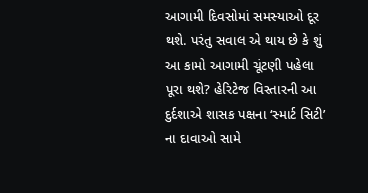આગામી દિવસોમાં સમસ્યાઓ દૂર થશે. પરંતુ સવાલ એ થાય છે કે શું આ કામો આગામી ચૂંટણી પહેલા પૂરા થશે? હેરિટેજ વિસ્તારની આ દુર્દશાએ શાસક પક્ષના ‘સ્માર્ટ સિટી’ ના દાવાઓ સામે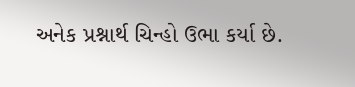અનેક પ્રશ્નાર્થ ચિન્હો ઉભા કર્યા છે.